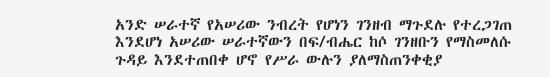አንድ ሠራተኛ የአሠሪው ንብረት የሆነን ገንዘብ ማጉደሉ የተረጋገጠ እንደሆነ አሠሪው ሠራተኛውን በፍ/ብሔር ከሶ ገንዘቡን የማስመለሱ ጉዳይ እንደተጠበቀ ሆኖ የሥራ ውሉን ያለማስጠንቀቂያ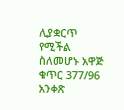ሊያቋርጥ የሚችል ስለመሆኑ አዋጅ ቁጥር 377/96 አንቀጽ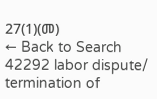27(1)(መ)
← Back to Search
42292 labor dispute/ termination of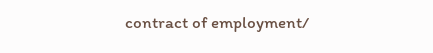contract of employment/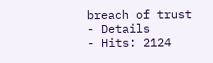breach of trust
- Details
- Hits: 2124